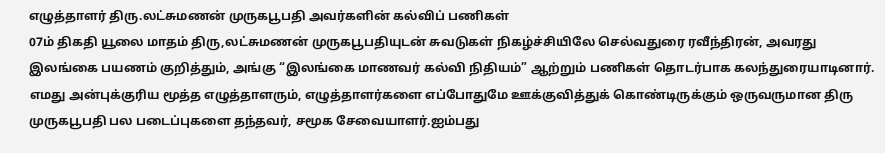எழுத்தாளர் திரு.லட்சுமணன் முருகபூபதி அவர்களின் கல்விப் பணிகள்
07ம் திகதி யூலை மாதம் திரு,லட்சுமணன் முருகபூபதியுடன் சுவடுகள் நிகழ்ச்சியிலே செல்வதுரை ரவீந்திரன், அவரது இலங்கை பயணம் குறித்தும், அங்கு “இலங்கை மாணவர் கல்வி நிதியம்” ஆற்றும் பணிகள் தொடர்பாக கலந்துரையாடினார். எமது அன்புக்குரிய மூத்த எழுத்தாளரும், எழுத்தாளர்களை எப்போதுமே ஊக்குவித்துக் கொண்டிருக்கும் ஒருவருமான திரு முருகபூபதி பல படைப்புகளை தந்தவர், சமூக சேவையாளர்.ஐம்பது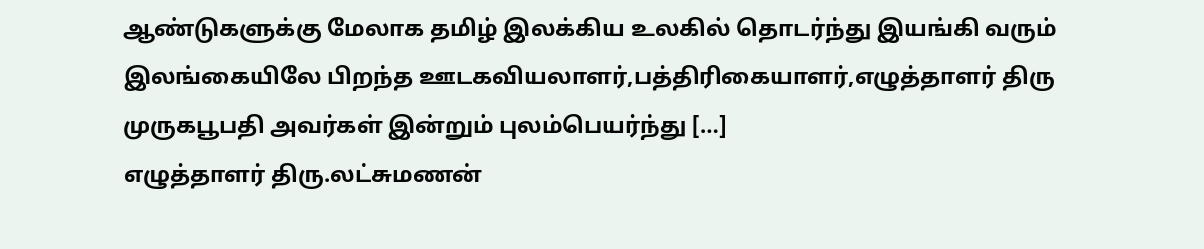ஆண்டுகளுக்கு மேலாக தமிழ் இலக்கிய உலகில் தொடர்ந்து இயங்கி வரும் இலங்கையிலே பிறந்த ஊடகவியலாளர்,பத்திரிகையாளர்,எழுத்தாளர் திரு முருகபூபதி அவர்கள் இன்றும் புலம்பெயர்ந்து […]
எழுத்தாளர் திரு.லட்சுமணன்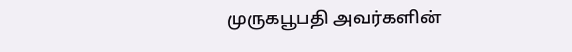முருகபூபதி அவர்களின்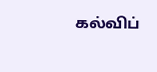கல்விப்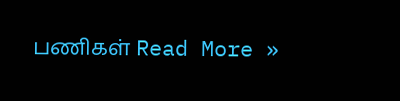பணிகள் Read More »